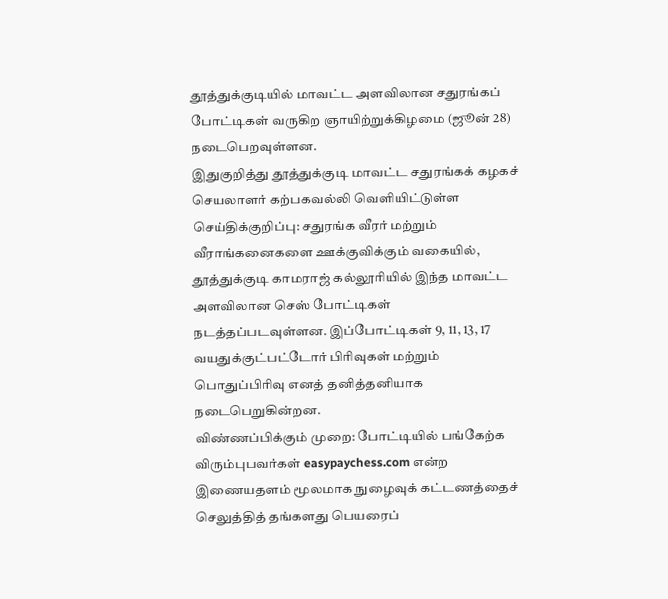தூத்துக்குடியில் மாவட்ட அளவிலான சதுரங்கப் போட்டிகள் வருகிற ஞாயிற்றுக்கிழமை (ஜூன் 28) நடைபெறவுள்ளன.
இதுகுறித்து தூத்துக்குடி மாவட்ட சதுரங்கக் கழகச் செயலாளர் கற்பகவல்லி வெளியிட்டுள்ள செய்திக்குறிப்பு: சதுரங்க வீரர் மற்றும் வீராங்கனைகளை ஊக்குவிக்கும் வகையில், தூத்துக்குடி காமராஜ் கல்லூரியில் இந்த மாவட்ட அளவிலான செஸ் போட்டிகள் நடத்தப்படவுள்ளன. இப்போட்டிகள் 9, 11, 13, 17 வயதுக்குட்பட்டோர் பிரிவுகள் மற்றும் பொதுப்பிரிவு எனத் தனித்தனியாக நடைபெறுகின்றன.
விண்ணப்பிக்கும் முறை: போட்டியில் பங்கேற்க விரும்புபவர்கள் easypaychess.com என்ற இணையதளம் மூலமாக நுழைவுக் கட்டணத்தைச் செலுத்தித் தங்களது பெயரைப்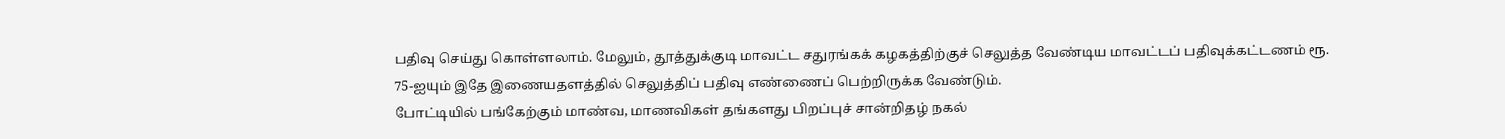பதிவு செய்து கொள்ளலாம். மேலும், தூத்துக்குடி மாவட்ட சதுரங்கக் கழகத்திற்குச் செலுத்த வேண்டிய மாவட்டப் பதிவுக்கட்டணம் ரூ. 75-ஐயும் இதே இணையதளத்தில் செலுத்திப் பதிவு எண்ணைப் பெற்றிருக்க வேண்டும்.
போட்டியில் பங்கேற்கும் மாண்வ, மாணவிகள் தங்களது பிறப்புச் சான்றிதழ் நகல்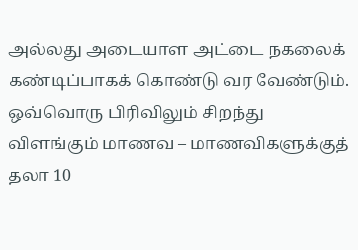அல்லது அடையாள அட்டை நகலைக் கண்டிப்பாகக் கொண்டு வர வேண்டும். ஒவ்வொரு பிரிவிலும் சிறந்து விளங்கும் மாணவ – மாணவிகளுக்குத் தலா 10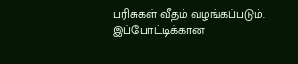பரிசுகள் வீதம் வழங்கப்படும். இப்போட்டிக்கான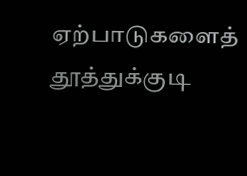ஏற்பாடுகளைத் தூத்துக்குடி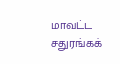மாவட்ட சதுரங்கக்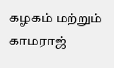கழகம் மற்றும் காமராஜ்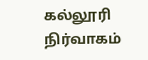கல்லூரி நிர்வாகம்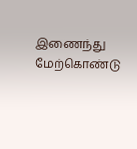இணைந்து மேற்கொண்டு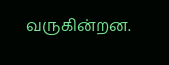வருகின்றன.